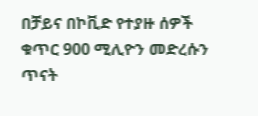በቻይና በኮቪድ የተያዙ ሰዎች ቁጥር 900 ሚሊዮን መድረሱን ጥናት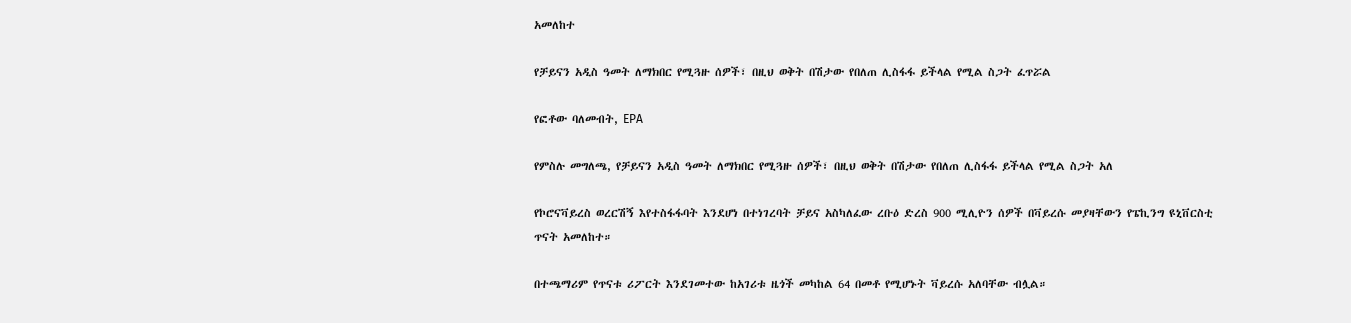አመለከተ

የቻይናን አዲስ ዓመት ለማክበር የሚጓዙ ሰዎች፣ በዚህ ወቅት በሽታው የበለጠ ሊስፋፋ ይችላል የሚል ስጋት ፈጥሯል

የፎቶው ባለመብት, EPA

የምስሉ መግለጫ, የቻይናን አዲስ ዓመት ለማክበር የሚጓዙ ሰዎች፣ በዚህ ወቅት በሽታው የበለጠ ሊስፋፋ ይችላል የሚል ስጋት አለ

የኮሮናቫይረስ ወረርሽኝ እየተስፋፋባት እንደሆነ በተነገረባት ቻይና አስካለፈው ረቡዕ ድረስ 900 ሚሊዮን ሰዎች በቫይረሱ መያዛቸውን የፔኪንግ ዩኒቨርስቲ ጥናት አመለከተ።

በተጫማሪም የጥናቱ ሪፖርት እንደገመተው ከአገሪቱ ዜጎች መካከል 64 በመቶ የሚሆኑት ቫይረሱ አለባቸው ብሏል።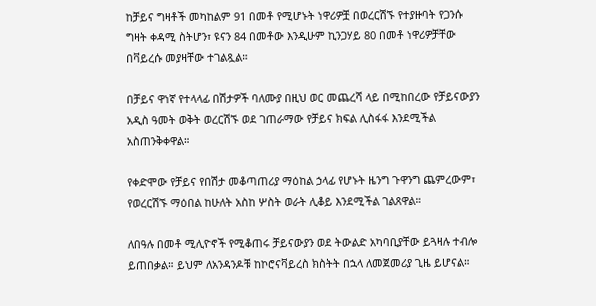ከቻይና ግዛቶች መካከልም 91 በመቶ የሚሆኑት ነዋሪዎቿ በወረርሽኙ የተያዙባት የጋንሱ ግዛት ቀዳሚ ስትሆን፣ ዩናን 84 በመቶው እንዲሁም ኪንጋሃይ 80 በመቶ ነዋሪዎቻቸው በቫይረሱ መያዛቸው ተገልጿል።

በቻይና ዋነኛ የተላላፊ በሽታዎች ባለሙያ በዚህ ወር መጨረሻ ላይ በሚከበረው የቻይናውያን አዲስ ዓመት ወቅት ወረርሽኙ ወደ ገጠራማው የቻይና ክፍል ሊስፋፋ እንደሚችል አስጠንቅቀዋል።

የቀድሞው የቻይና የበሽታ መቆጣጠሪያ ማዕከል ኃላፊ የሆኑት ዜንግ ጉዋንግ ጨምረውም፣ የወረርሽኙ ማዕበል ከሁለት አስከ ሦስት ወራት ሊቆይ እንደሚችል ገልጸዋል።

ለበዓሉ በመቶ ሚሊዮኖች የሚቆጠሩ ቻይናውያን ወደ ትውልድ አካባቢያቸው ይጓዛሉ ተብሎ ይጠበቃል። ይህም ለአንዳንዶቹ ከኮሮናቫይረስ ክስትት በኋላ ለመጀመሪያ ጊዜ ይሆናል።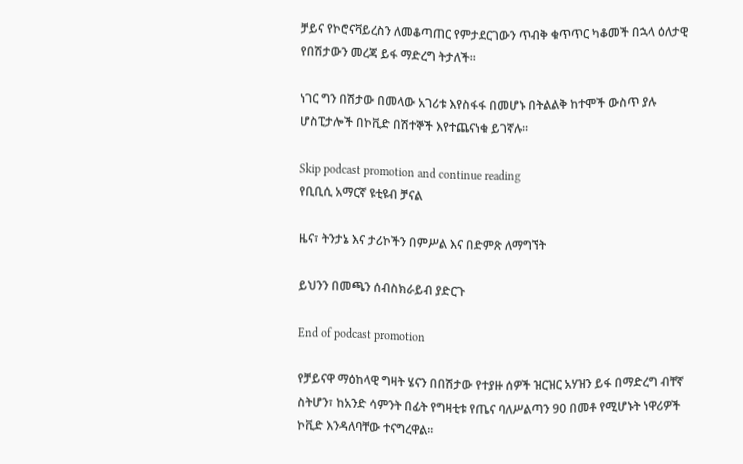ቻይና የኮሮናቫይረስን ለመቆጣጠር የምታደርገውን ጥብቅ ቁጥጥር ካቆመች በኋላ ዕለታዊ የበሽታውን መረጃ ይፋ ማድረግ ትታለች።

ነገር ግን በሽታው በመላው አገሪቱ እየስፋፋ በመሆኑ በትልልቅ ከተሞች ውስጥ ያሉ ሆስፒታሎች በኮቪድ በሽተኞች እየተጨናነቁ ይገኛሉ።

Skip podcast promotion and continue reading
የቢቢሲ አማርኛ ዩቲዩብ ቻናል

ዜና፣ ትንታኔ እና ታሪኮችን በምሥል እና በድምጽ ለማግኘት

ይህንን በመጫን ሰብስክራይብ ያድርጉ

End of podcast promotion

የቻይናዋ ማዕከላዊ ግዛት ሄናን በበሽታው የተያዙ ሰዎች ዝርዝር አሃዝን ይፋ በማድረግ ብቸኛ ስትሆን፣ ከአንድ ሳምንት በፊት የግዛቲቱ የጤና ባለሥልጣን 90 በመቶ የሚሆኑት ነዋሪዎች ኮቪድ እንዳለባቸው ተናግረዋል።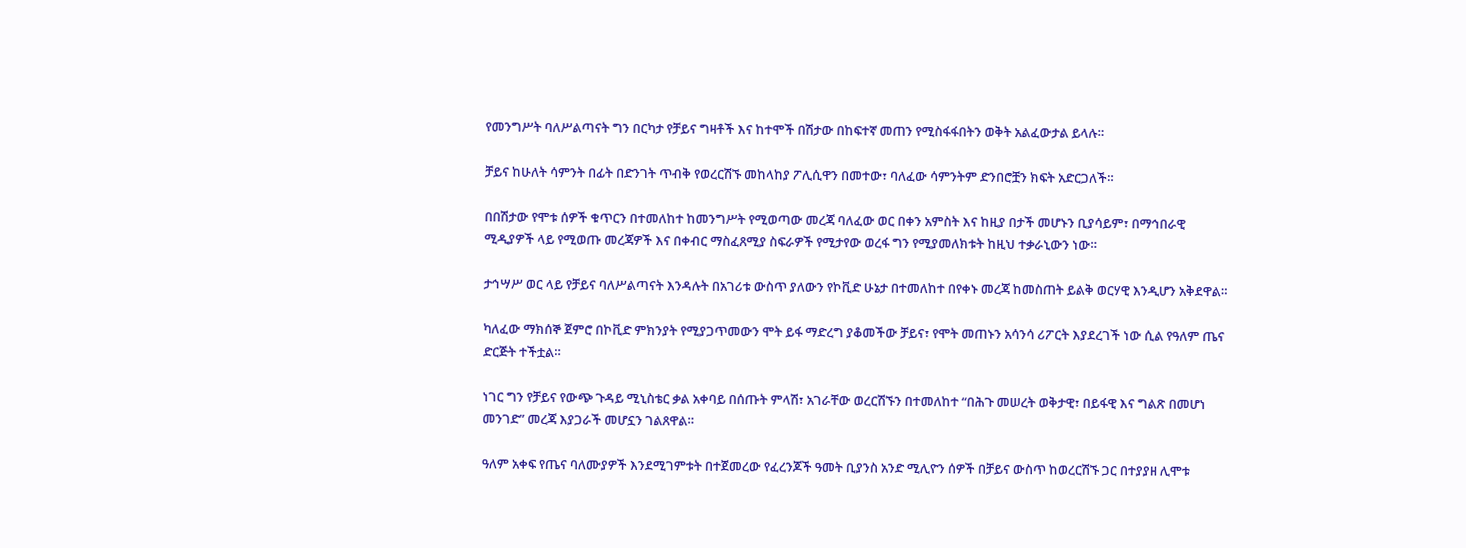የመንግሥት ባለሥልጣናት ግን በርካታ የቻይና ግዛቶች እና ከተሞች በሽታው በከፍተኛ መጠን የሚስፋፋበትን ወቅት አልፈውታል ይላሉ።

ቻይና ከሁለት ሳምንት በፊት በድንገት ጥብቅ የወረርሽኙ መከላከያ ፖሊሲዋን በመተው፣ ባለፈው ሳምንትም ድንበሮቿን ክፍት አድርጋለች።

በበሽታው የሞቱ ሰዎች ቁጥርን በተመለከተ ከመንግሥት የሚወጣው መረጃ ባለፈው ወር በቀን አምስት እና ከዚያ በታች መሆኑን ቢያሳይም፣ በማኅበራዊ ሚዲያዎች ላይ የሚወጡ መረጃዎች እና በቀብር ማስፈጸሚያ ስፍራዎች የሚታየው ወረፋ ግን የሚያመለክቱት ከዚህ ተቃራኒውን ነው።

ታኅሣሥ ወር ላይ የቻይና ባለሥልጣናት እንዳሉት በአገሪቱ ውስጥ ያለውን የኮቪድ ሁኔታ በተመለከተ በየቀኑ መረጃ ከመስጠት ይልቅ ወርሃዊ እንዲሆን አቅደዋል።

ካለፈው ማክሰኞ ጀምሮ በኮቪድ ምክንያት የሚያጋጥመውን ሞት ይፋ ማድረግ ያቆመችው ቻይና፣ የሞት መጠኑን አሳንሳ ሪፖርት እያደረገች ነው ሲል የዓለም ጤና ድርጅት ተችቷል።

ነገር ግን የቻይና የውጭ ጉዳይ ሚኒስቴር ቃል አቀባይ በሰጡት ምላሽ፣ አገራቸው ወረርሽኙን በተመለከተ “በሕጉ መሠረት ወቅታዊ፣ በይፋዊ እና ግልጽ በመሆነ መንገድ” መረጃ እያጋራች መሆኗን ገልጸዋል።

ዓለም አቀፍ የጤና ባለሙያዎች እንደሚገምቱት በተጀመረው የፈረንጆች ዓመት ቢያንስ አንድ ሚሊዮን ሰዎች በቻይና ውስጥ ከወረርሽኙ ጋር በተያያዘ ሊሞቱ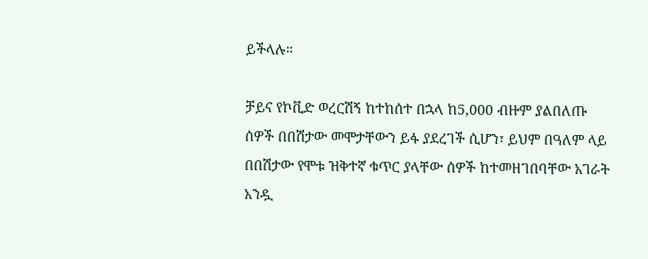ይችላሉ።

ቻይና የኮቪድ ወረርሽኝ ከተከሰተ በኋላ ከ5,000 ብዙም ያልበለጡ ሰዎች በበሽታው መሞታቸውን ይፋ ያደረገች ሲሆን፣ ይህም በዓለም ላይ በበሽታው የሞቱ ዝቅተኛ ቁጥር ያላቸው ሰዎች ከተመዘገበባቸው አገራት አንዷ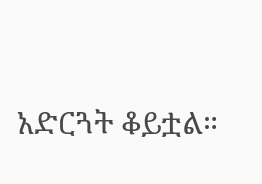አድርጓት ቆይቷል።